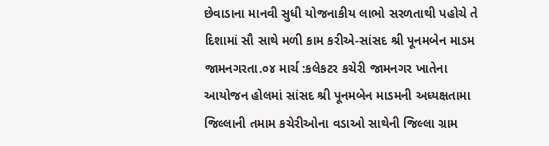છેવાડાના માનવી સુધી યોજનાકીય લાભો સરળતાથી પહોચે તે દિશામાં સૌ સાથે મળી કામ કરીએ-સાંસદ શ્રી પૂનમબેન માડમ
જામનગરતા.૦૪ માર્ચ :કલેકટર કચેરી જામનગર ખાતેના આયોજન હોલમાં સાંસદ શ્રી પૂનમબેન માડમની અધ્યક્ષતામા જિલ્લાની તમામ કચેરીઓના વડાઓ સાથેની જિલ્લા ગ્રામ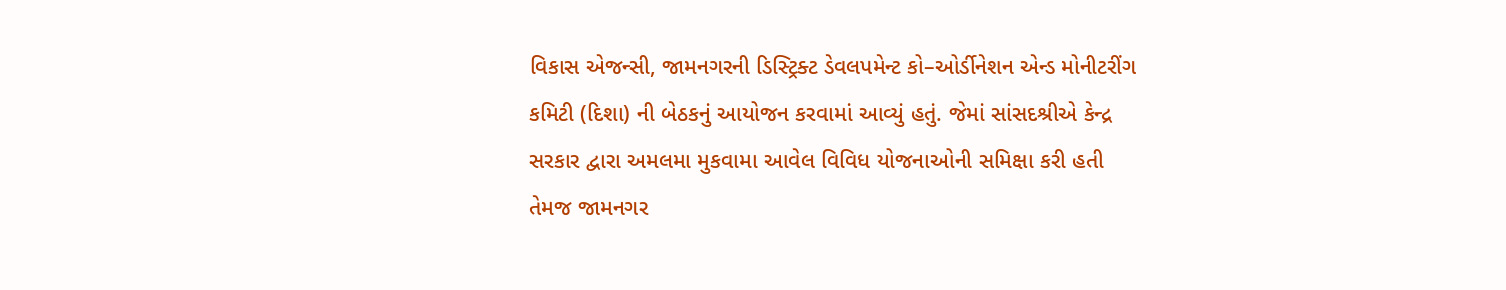વિકાસ એજન્સી, જામનગરની ડિસ્ટ્રિક્ટ ડેવલપમેન્ટ કો–ઓર્ડીનેશન એન્ડ મોનીટરીંગ કમિટી (દિશા) ની બેઠકનું આયોજન કરવામાં આવ્યું હતું. જેમાં સાંસદશ્રીએ કેન્દ્ર સરકાર દ્વારા અમલમા મુકવામા આવેલ વિવિધ યોજનાઓની સમિક્ષા કરી હતી તેમજ જામનગર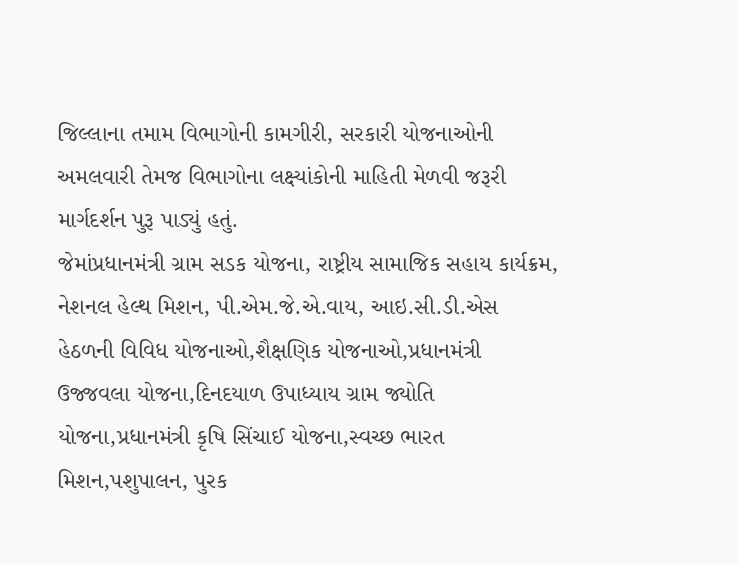જિલ્લાના તમામ વિભાગોની કામગીરી, સરકારી યોજનાઓની અમલવારી તેમજ વિભાગોના લક્ષ્યાંકોની માહિતી મેળવી જરૂરી માર્ગદર્શન પુરૂ પાડ્યું હતું.
જેમાંપ્રધાનમંત્રી ગ્રામ સડક યોજના, રાષ્ટ્રીય સામાજિક સહાય કાર્યક્રમ, નેશનલ હેલ્થ મિશન, પી.એમ.જે.એ.વાય, આઇ.સી.ડી.એસ હેઠળની વિવિધ યોજનાઓ,શૈક્ષણિક યોજનાઓ,પ્રધાનમંત્રી ઉજ્જવલા યોજના,દિનદયાળ ઉપાધ્યાય ગ્રામ જ્યોતિ યોજના,પ્રધાનમંત્રી કૃષિ સિંચાઈ યોજના,સ્વચ્છ ભારત મિશન,પશુપાલન, પુરક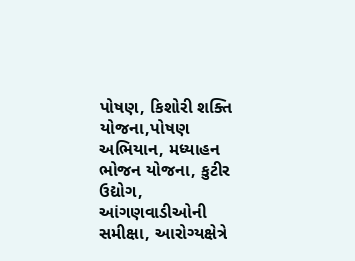પોષણ, કિશોરી શક્તિ યોજના,પોષણ અભિયાન, મધ્યાહન ભોજન યોજના, કુટીર ઉદ્યોગ, આંગણવાડીઓની સમીક્ષા, આરોગ્યક્ષેત્રે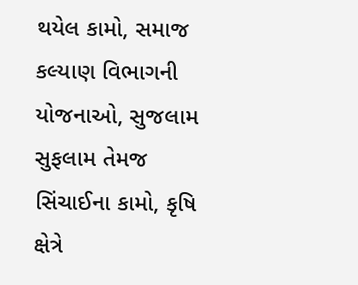થયેલ કામો, સમાજ કલ્યાણ વિભાગની યોજનાઓ, સુજલામ સુફલામ તેમજ સિંચાઈના કામો, કૃષિ ક્ષેત્રે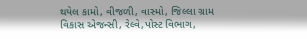થયેલ કામો, વીજળી, વાસ્મો, જિલ્લા ગ્રામ વિકાસ એજન્સી, રેલ્વે,પોસ્ટ વિભાગ,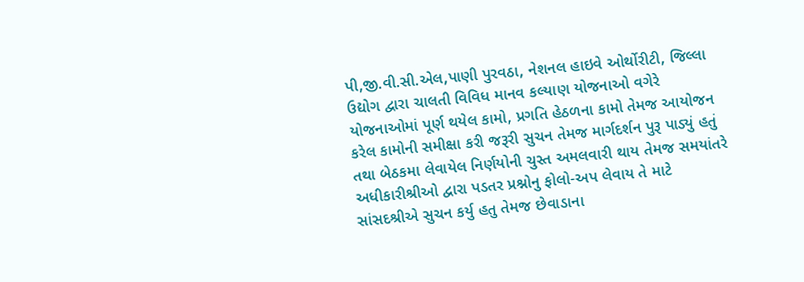પી,જી.વી.સી.એલ,પાણી પુરવઠા, નેશનલ હાઇવે ઓર્થોરીટી, જિલ્લા ઉદ્યોગ દ્વારા ચાલતી વિવિધ માનવ કલ્યાણ યોજનાઓ વગેરે યોજનાઓમાં પૂર્ણ થયેલ કામો, પ્રગતિ હેઠળના કામો તેમજ આયોજન કરેલ કામોની સમીક્ષા કરી જરૂરી સુચન તેમજ માર્ગદર્શન પુરૂ પાડ્યું હતું તથા બેઠકમા લેવાયેલ નિર્ણયોની ચુસ્ત અમલવારી થાય તેમજ સમયાંતરે અધીકારીશ્રીઓ દ્વારા પડતર પ્રશ્નોનુ ફોલો-અપ લેવાય તે માટે સાંસદશ્રીએ સુચન કર્યુ હતુ તેમજ છેવાડાના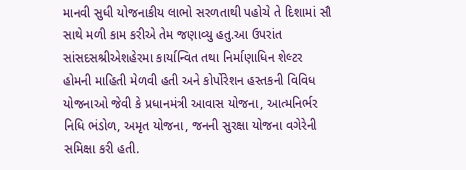માનવી સુધી યોજનાકીય લાભો સરળતાથી પહોચે તે દિશામાં સૌ સાથે મળી કામ કરીએ તેમ જણાવ્યુ હતુ.આ ઉપરાંત સાંસદસશ્રીએશહેરમા કાર્યાન્વિત તથા નિર્માણાધિન શેલ્ટર હોમની માહિતી મેળવી હતી અને કોર્પોરેશન હસ્તકની વિવિધ યોજનાઓ જેવી કે પ્રધાનમંત્રી આવાસ યોજના, આત્મનિર્ભર નિધિ ભંડોળ, અમૃત યોજના, જનની સુરક્ષા યોજના વગેરેની સમિક્ષા કરી હતી.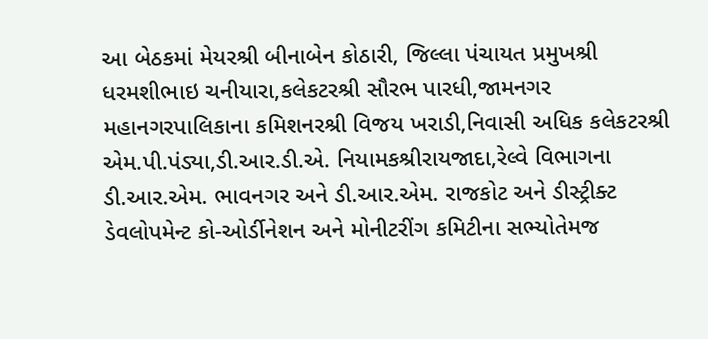આ બેઠકમાં મેયરશ્રી બીનાબેન કોઠારી, જિલ્લા પંચાયત પ્રમુખશ્રી ધરમશીભાઇ ચનીયારા,કલેકટરશ્રી સૌરભ પારધી,જામનગર મહાનગરપાલિકાના કમિશનરશ્રી વિજય ખરાડી,નિવાસી અધિક કલેકટરશ્રી એમ.પી.પંડ્યા,ડી.આર.ડી.એ. નિયામકશ્રીરાયજાદા,રેલ્વે વિભાગના ડી.આર.એમ. ભાવનગર અને ડી.આર.એમ. રાજકોટ અને ડીસ્ટ્રીક્ટ ડેવલોપમેન્ટ કો-ઓર્ડીનેશન અને મોનીટરીંગ કમિટીના સભ્યોતેમજ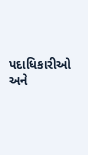પદાધિકારીઓ અને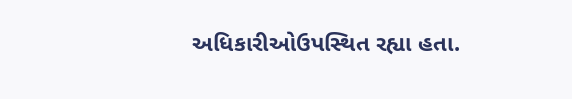અધિકારીઓઉપસ્થિત રહ્યા હતા.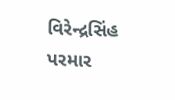વિરેન્દ્રસિંહ પરમાર